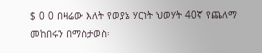$ 0 0 በዛሬው እለት የወያኔ ሃርነት ህወሃት 40ኛ የጨለማ መከበሩን በማስታወስ፡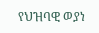የህዝባዊ ወያነ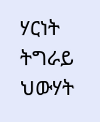ሃርነት ትግራይ ህውሃት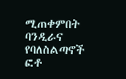ሚጠቀምበት ባንዲራና የባለስልጣኖች ፎቶ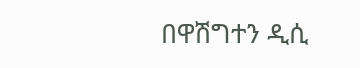በዋሽግተን ዲሲ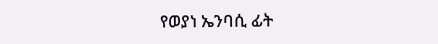የወያነ ኤንባሲ ፊት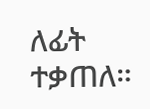ለፊት ተቃጠለ።